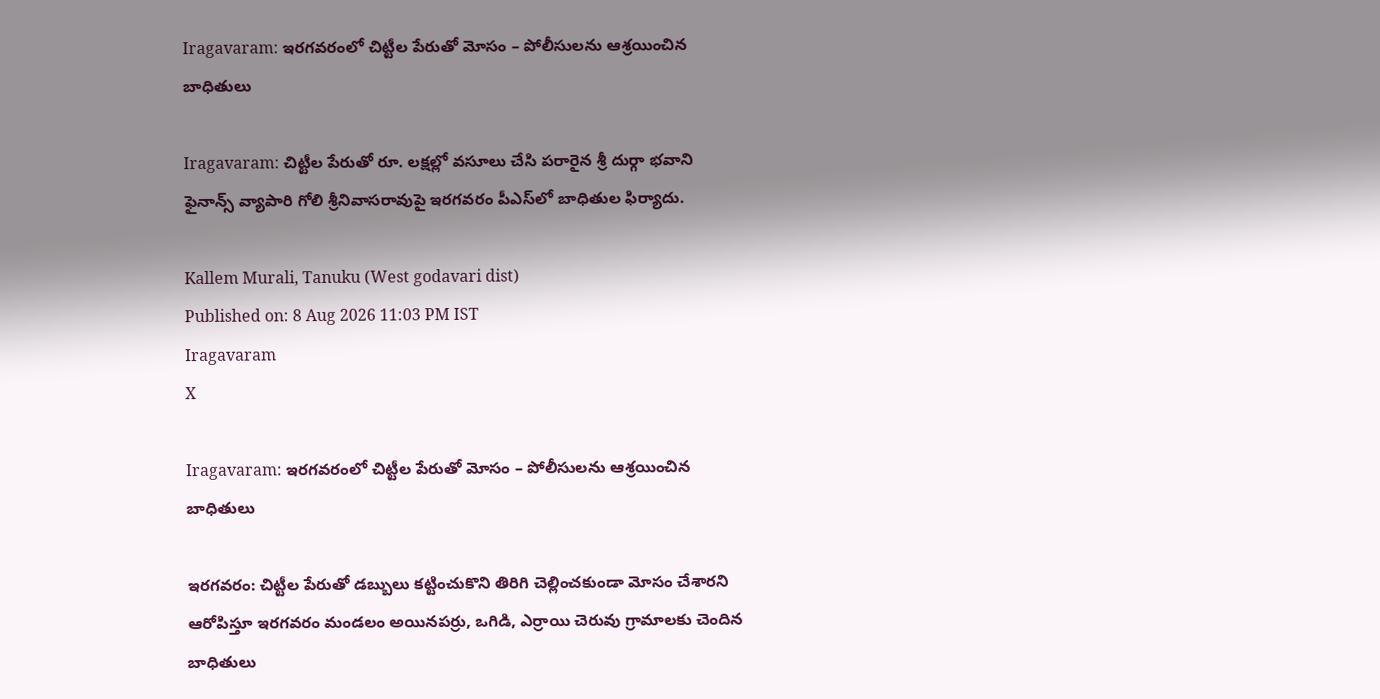Iragavaram: ఇరగవరంలో చిట్టీల పేరుతో మోసం – పోలీసులను ఆశ్రయించిన బాధితులు

Iragavaram: చిట్టీల పేరుతో రూ. లక్షల్లో వసూలు చేసి పరారైన శ్రీ దుర్గా భవాని ఫైనాన్స్ వ్యాపారి గోలి శ్రీనివాసరావుపై ఇరగవరం పీఎస్‌లో బాధితుల ఫిర్యాదు.

Kallem Murali, Tanuku (West godavari dist)
Published on: 8 Aug 2026 11:03 PM IST
Iragavaram
X

Iragavaram: ఇరగవరంలో చిట్టీల పేరుతో మోసం – పోలీసులను ఆశ్రయించిన బాధితులు

ఇరగవరం: చిట్టీల పేరుతో డబ్బులు కట్టించుకొని తిరిగి చెల్లించకుండా మోసం చేశారని ఆరోపిస్తూ ఇరగవరం మండలం అయినపర్రు, ఒగిడి, ఎర్రాయి చెరువు గ్రామాలకు చెందిన బాధితులు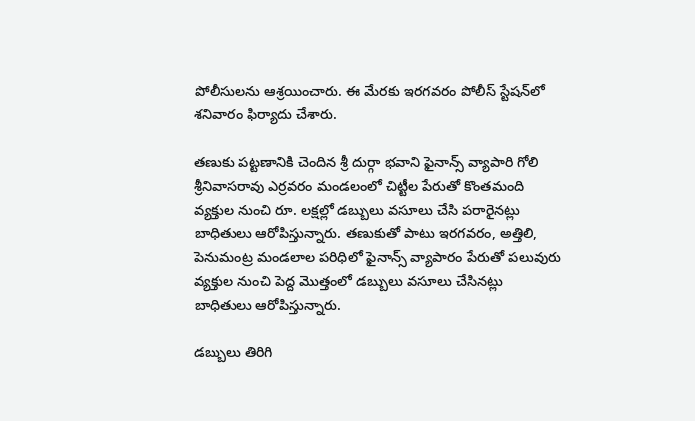పోలీసులను ఆశ్రయించారు. ఈ మేరకు ఇరగవరం పోలీస్‌ స్టేషన్‌లో శనివారం ఫిర్యాదు చేశారు.

తణుకు పట్టణానికి చెందిన శ్రీ దుర్గా భవాని ఫైనాన్స్ వ్యాపారి గోలి శ్రీనివాసరావు ఎర్రవరం మండలంలో చిట్టీల పేరుతో కొంతమంది వ్యక్తుల నుంచి రూ. లక్షల్లో డబ్బులు వసూలు చేసి పరారైనట్లు బాధితులు ఆరోపిస్తున్నారు. తణుకుతో పాటు ఇరగవరం, అత్తిలి, పెనుమంట్ర మండలాల పరిధిలో ఫైనాన్స్ వ్యాపారం పేరుతో పలువురు వ్యక్తుల నుంచి పెద్ద మొత్తంలో డబ్బులు వసూలు చేసినట్లు బాధితులు ఆరోపిస్తున్నారు.

డబ్బులు తిరిగి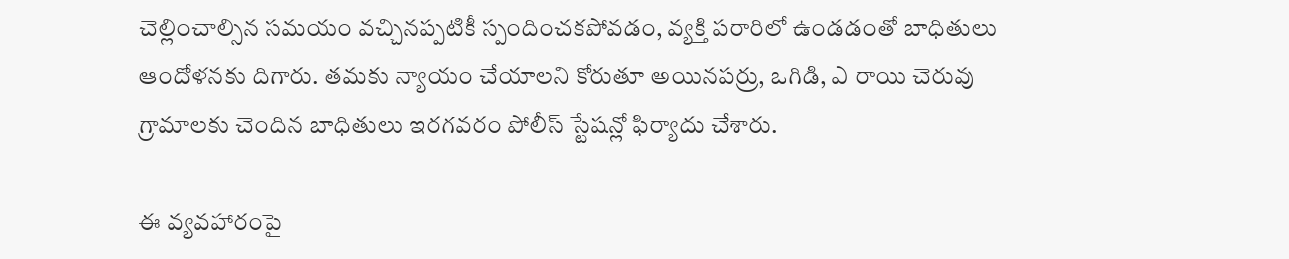చెల్లించాల్సిన సమయం వచ్చినప్పటికీ స్పందించకపోవడం, వ్యక్తి పరారిలో ఉండడంతో బాధితులు ఆందోళనకు దిగారు. తమకు న్యాయం చేయాలని కోరుతూ అయినపర్రు, ఒగిడి, ఎ రాయి చెరువు గ్రామాలకు చెందిన బాధితులు ఇరగవరం పోలీస్ స్టేషన్లో ఫిర్యాదు చేశారు.

ఈ వ్యవహారంపై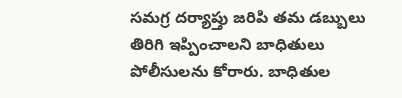సమగ్ర దర్యాప్తు జరిపి తమ డబ్బులు తిరిగి ఇప్పించాలని బాధితులు పోలీసులను కోరారు. బాధితుల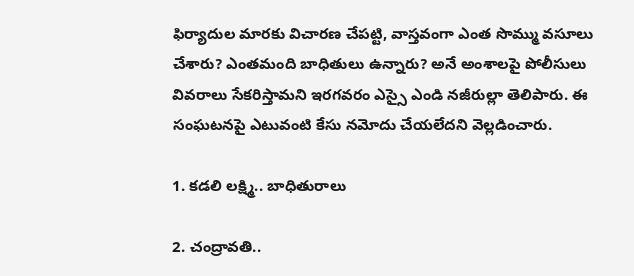ఫిర్యాదుల మారకు విచారణ చేపట్టి, వాస్తవంగా ఎంత సొమ్ము వసూలు చేశారు? ఎంతమంది బాధితులు ఉన్నారు? అనే అంశాలపై పోలీసులు వివరాలు సేకరిస్తామని ఇరగవరం ఎస్సై ఎండి నజీరుల్లా తెలిపారు. ఈ సంఘటనపై ఎటువంటి కేసు నమోదు చేయలేదని వెల్లడించారు.

1. కడలి లక్ష్మి.. బాధితురాలు

2. చంద్రావతి..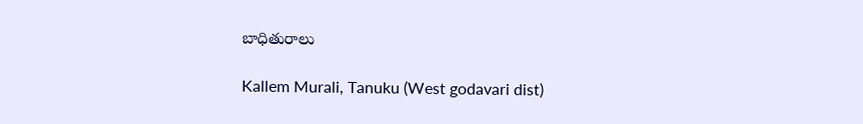బాధితురాలు

Kallem Murali, Tanuku (West godavari dist)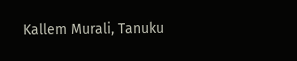Kallem Murali, Tanuku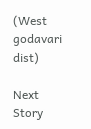(West godavari dist)

Next Story